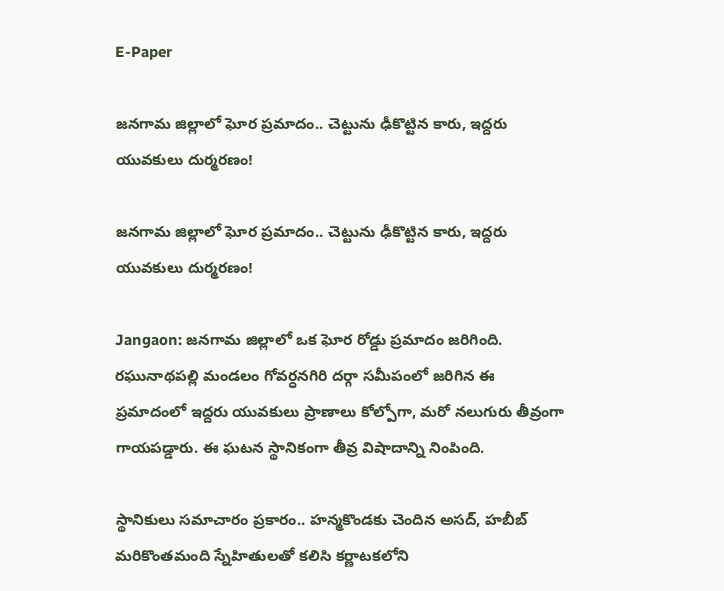E-Paper

జనగామ జిల్లాలో ఘోర ప్రమాదం.. చెట్టును ఢీకొట్టిన కారు, ఇద్దరు యువకులు దుర్మరణం!

జనగామ జిల్లాలో ఘోర ప్రమాదం.. చెట్టును ఢీకొట్టిన కారు, ఇద్దరు యువకులు దుర్మరణం!

Jangaon: జనగామ జిల్లాలో ఒక ఘోర రోడ్డు ప్రమాదం జరిగింది. రఘునాథపల్లి మండలం గోవర్ధనగిరి దర్గా సమీపంలో జరిగిన ఈ ప్రమాదంలో ఇద్దరు యువకులు ప్రాణాలు కోల్పోగా, మరో నలుగురు తీవ్రంగా గాయపడ్డారు. ఈ ఘటన స్థానికంగా తీవ్ర విషాదాన్ని నింపింది.

స్థానికులు సమాచారం ప్రకారం.. హన్మకొండకు చెందిన అసద్, హబీబ్ మరికొంతమంది స్నేహితులతో కలిసి కర్ణాటకలోని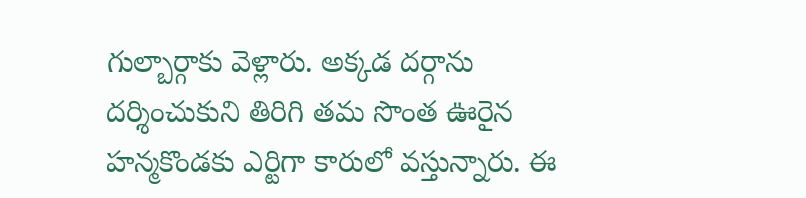గుల్బార్గాకు వెళ్లారు. అక్కడ దర్గాను దర్శించుకుని తిరిగి తమ సొంత ఊరైన హన్మకొండకు ఎర్టిగా కారులో వస్తున్నారు. ఈ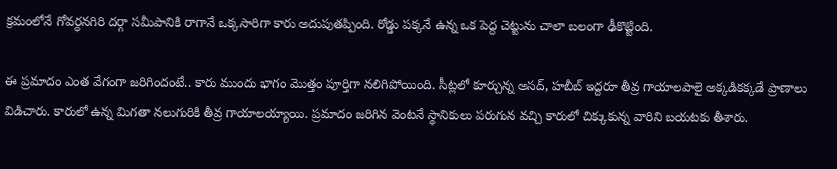క్రమంలోనే గోవర్ధనగిరి దర్గా సమీపానికి రాగానే ఒక్కసారిగా కారు అదుపుతప్పింది. రోడ్డు పక్కనే ఉన్న ఒక పెద్ద చెట్టును చాలా బలంగా ఢీకొట్టింది.

ఈ ప్రమాదం ఎంత వేగంగా జరిగిందంటే.. కారు ముందు భాగం మొత్తం పూర్తిగా నలిగిపోయింది. సీట్లలో కూర్చున్న అసద్, హబీబ్ ఇద్దరూ తీవ్ర గాయాలపాలై అక్కడికక్కడే ప్రాణాలు విడిచారు. కారులో ఉన్న మిగతా నలుగురికి తీవ్ర గాయాలయ్యాయి. ప్రమాదం జరిగిన వెంటనే స్థానికులు పరుగున వచ్చి కారులో చిక్కుకున్న వారిని బయటకు తీశారు.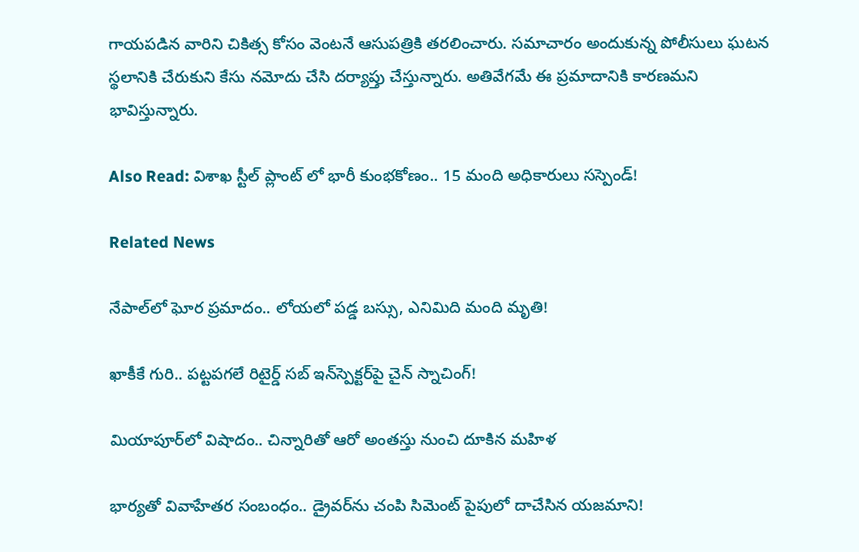గాయపడిన వారిని చికిత్స కోసం వెంటనే ఆసుపత్రికి తరలించారు. సమాచారం అందుకున్న పోలీసులు ఘటన స్థలానికి చేరుకుని కేసు నమోదు చేసి దర్యాప్తు చేస్తున్నారు. అతివేగమే ఈ ప్రమాదానికి కారణమని భావిస్తున్నారు.

Also Read: విశాఖ స్టీల్ ప్లాంట్ లో భారీ కుంభకోణం.. 15 మంది అధికారులు సస్పెండ్!

Related News

నేపాల్‌లో ఘోర ప్రమాదం.. లోయలో పడ్డ బస్సు, ఎనిమిది మంది మృతి!

ఖాకీకే గురి.. పట్టపగలే రిటైర్డ్ సబ్ ఇన్‌స్పెక్టర్‌పై చైన్ స్నాచింగ్!

మియాపూర్‌లో విషాదం.. చిన్నారితో ఆరో అంతస్తు నుంచి దూకిన మహిళ

భార్యతో వివాహేతర సంబంధం.. డ్రైవర్‌ను చంపి సిమెంట్ పైపులో దాచేసిన యజమాని!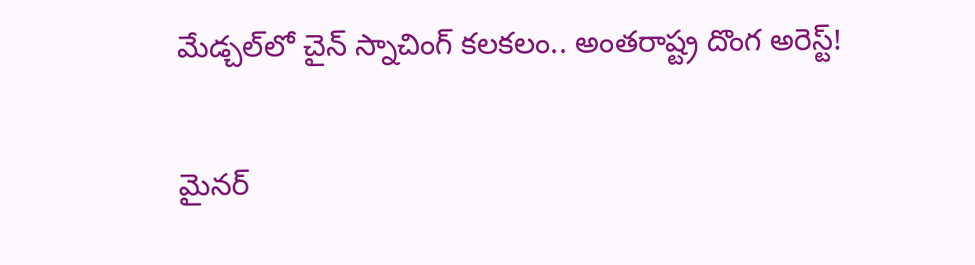మేడ్చల్‌లో చైన్ స్నాచింగ్ కలకలం.. అంతరాష్ట్ర దొంగ అరెస్ట్!

మైనర్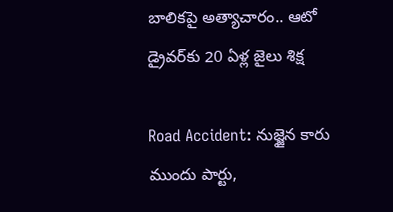బాలికపై అత్యాచారం.. ఆటో డ్రైవర్‌కు 20 ఏళ్ల జైలు శిక్ష

Road Accident: నుజ్జైన కారు ముందు పార్టు,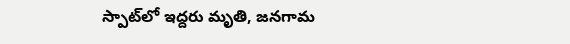స్పాట్‌లో ఇద్దరు మృతి, జనగామ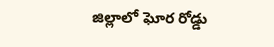జిల్లాలో ఘోర రోడ్డు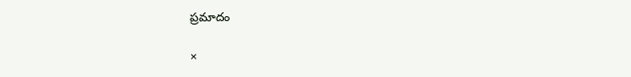ప్రమాదం

×